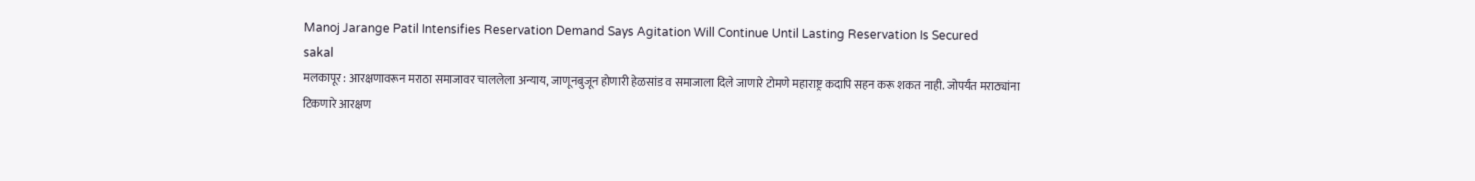Manoj Jarange Patil Intensifies Reservation Demand Says Agitation Will Continue Until Lasting Reservation Is Secured
sakal
मलकापूर : आरक्षणावरून मराठा समाजावर चाललेला अन्याय, जाणूनबुजून होणारी हेळसांड व समाजाला दिले जाणारे टोमणे महाराष्ट्र कदापि सहन करू शकत नाही. जोपर्यंत मराठ्यांना टिकणारे आरक्षण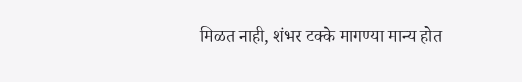मिळत नाही, शंभर टक्के मागण्या मान्य होत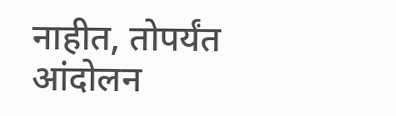नाहीत, तोपर्यंत आंदोलन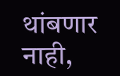थांबणार नाही,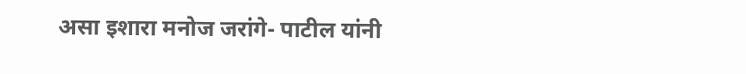असा इशारा मनोज जरांगे- पाटील यांनी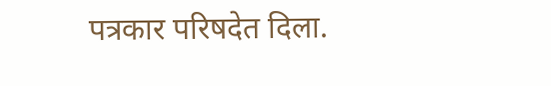पत्रकार परिषदेत दिला.